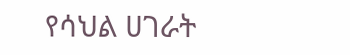የሳህል ሀገራት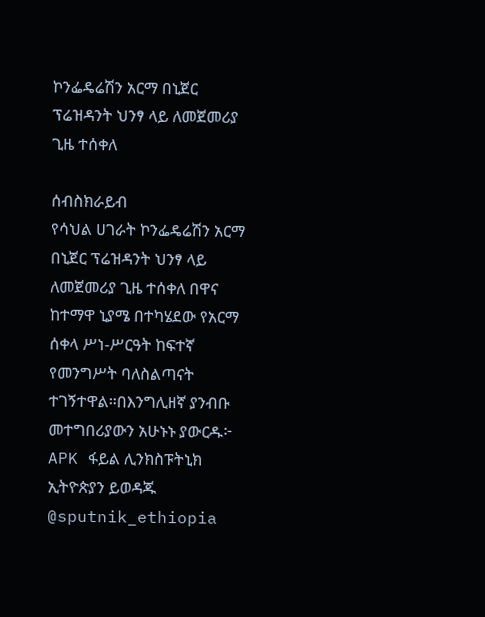ኮንፌዴሬሽን አርማ በኒጀር ፕሬዝዳንት ህንፃ ላይ ለመጀመሪያ ጊዜ ተሰቀለ

ሰብስክራይብ
የሳህል ሀገራት ኮንፌዴሬሽን አርማ በኒጀር ፕሬዝዳንት ህንፃ ላይ ለመጀመሪያ ጊዜ ተሰቀለ በዋና ከተማዋ ኒያሜ በተካሄደው የአርማ ሰቀላ ሥነ-ሥርዓት ከፍተኛ የመንግሥት ባለስልጣናት ተገኝተዋል።በእንግሊዘኛ ያንብቡ መተግበሪያውን አሁኑኑ ያውርዱ፦   APK ፋይል ሊንክስፑትኒክ ኢትዮጵያን ይወዳጁ @sputnik_ethiopia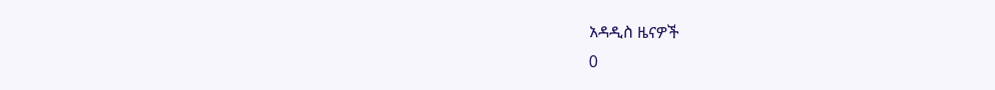አዳዲስ ዜናዎች
0